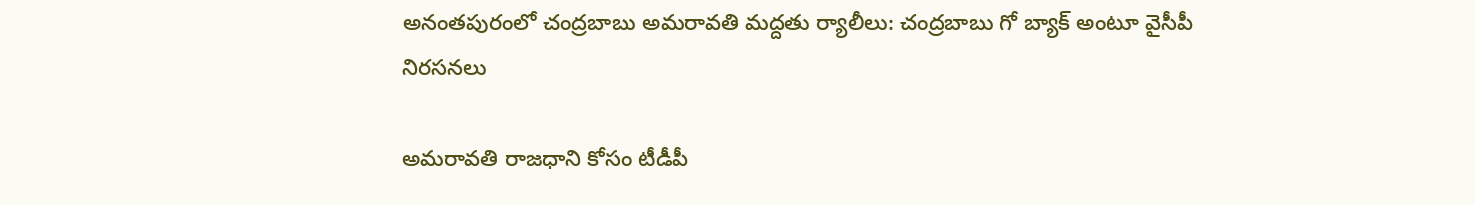అనంతపురంలో చంద్రబాబు అమరావతి మద్దతు ర్యాలీలు: చంద్రబాబు గో బ్యాక్ అంటూ వైసీపీ నిరసనలు

అమరావతి రాజధాని కోసం టీడీపీ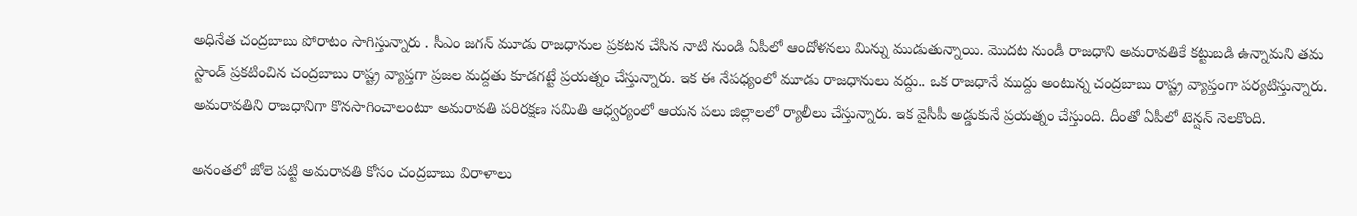అధినేత చంద్రబాబు పోరాటం సాగిస్తున్నారు . సీఎం జగన్ మూడు రాజధానుల ప్రకటన చేసిన నాటి నుండి ఏపీలో ఆందోళనలు మిన్ను ముడుతున్నాయి. మొదట నుండీ రాజధాని అమరావతికే కట్టుబడి ఉన్నామని తమ స్టాండ్ ప్రకటించిన చంద్రబాబు రాష్ట్ర వ్యాప్తగా ప్రజల మద్దతు కూడగట్టే ప్రయత్నం చేస్తున్నారు. ఇక ఈ నేపధ్యంలో మూడు రాజధానులు వద్దు.. ఒక రాజధానే ముద్దు అంటున్న చంద్రబాబు రాష్ట్ర వ్యాప్తంగా పర్యటిస్తున్నారు. అమరావతిని రాజధానిగా కొనసాగించాలంటూ అమరావతి పరిరక్షణ సమితి ఆధ్వర్యంలో ఆయన పలు జిల్లాలలో ర్యాలీలు చేస్తున్నారు. ఇక వైసీపీ అడ్డుకునే ప్రయత్నం చేస్తుంది. దీంతో ఏపీలో టెన్షన్ నెలకొంది.

అనంతలో జోలె పట్టి అమరావతి కోసం చంద్రబాబు విరాళాలు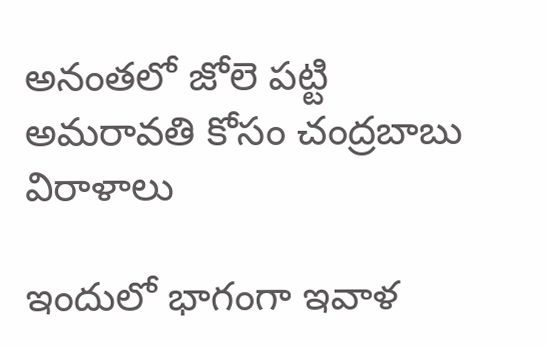అనంతలో జోలె పట్టి అమరావతి కోసం చంద్రబాబు విరాళాలు

ఇందులో భాగంగా ఇవాళ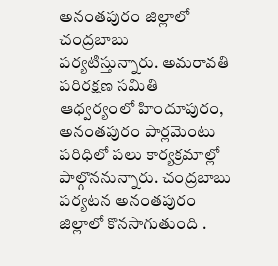అనంతపురం జిల్లాలో చంద్రబాబు పర్యటిస్తున్నారు. అమరావతి పరిరక్షణ సమితి ఆధ్వర్యంలో హిందూపురం, అనంతపురం పార్లమెంటు పరిధిలో పలు కార్యక్రమాల్లో పాల్గొననున్నారు. చంద్రబాబు పర్యటన అనంతపురం జిల్లాలో కొనసాగుతుంది .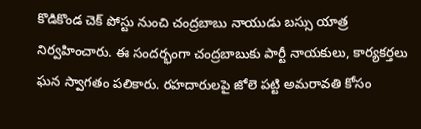కొడికొండ చెక్ పోస్టు నుంచి చంద్రబాబు నాయుడు బస్సు యాత్ర నిర్వహించారు. ఈ సందర్భంగా చంద్రబాబుకు పార్టీ నాయకులు, కార్యకర్తలు ఘన స్వాగతం పలికారు. రహదారులపై జోలె పట్టి అమరావతి కోసం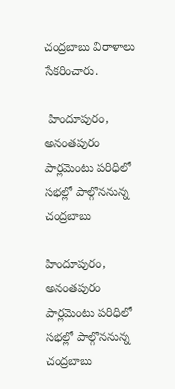చంద్రబాబు విరాళాలు సేకరించారు.

 హిందూపురం, అనంతపురం పార్లమెంటు పరిధిలో సభల్లో పాల్గొననున్న చంద్రబాబు

హిందూపురం, అనంతపురం పార్లమెంటు పరిధిలో సభల్లో పాల్గొననున్న చంద్రబాబు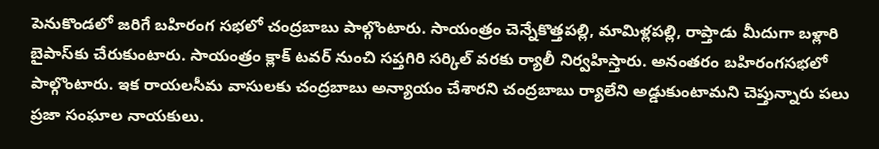పెనుకొండలో జరిగే బహిరంగ సభలో చంద్రబాబు పాల్గొంటారు. సాయంత్రం చెన్నేకొత్తపల్లి, మామిళ్లపల్లి, రాప్తాడు మీదుగా బళ్లారి బైపాస్‌కు చేరుకుంటారు. సాయంత్రం క్లాక్ టవర్ నుంచి సప్తగిరి సర్కిల్ వరకు ర్యాలీ నిర్వహిస్తారు. అనంతరం బహిరంగసభలో పాల్గొంటారు. ఇక రాయలసీమ వాసులకు చంద్రబాబు అన్యాయం చేశారని చంద్రబాబు ర్యాలేని అడ్డుకుంటామని చెప్తున్నారు పలు ప్రజా సంఘాల నాయకులు.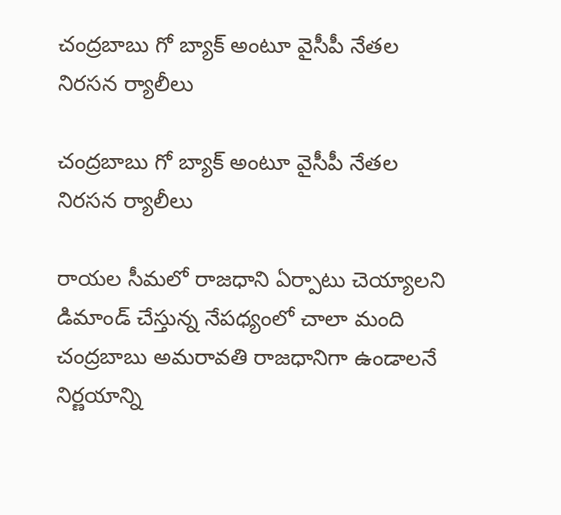చంద్రబాబు గో బ్యాక్ అంటూ వైసీపీ నేతల నిరసన ర్యాలీలు

చంద్రబాబు గో బ్యాక్ అంటూ వైసీపీ నేతల నిరసన ర్యాలీలు

రాయల సీమలో రాజధాని ఏర్పాటు చెయ్యాలని డిమాండ్ చేస్తున్న నేపధ్యంలో చాలా మంది చంద్రబాబు అమరావతి రాజధానిగా ఉండాలనే నిర్ణయాన్ని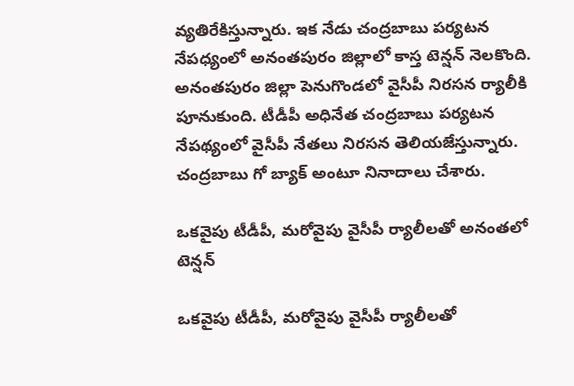వ్యతిరేకిస్తున్నారు. ఇక నేడు చంద్రబాబు పర్యటన నేపధ్యంలో అనంతపురం జిల్లాలో కాస్త టెన్షన్ నెలకొంది. అనంతపురం జిల్లా పెనుగొండలో వైసీపీ నిరసన ర్యాలీకి పూనుకుంది. టీడీపీ అధినేత చంద్రబాబు పర్యటన నేపథ్యంలో వైసీపీ నేతలు నిరసన తెలియజేస్తున్నారు. చంద్రబాబు గో బ్యాక్‌ అంటూ నినాదాలు చేశారు.

ఒకవైపు టీడీపీ, మరోవైపు వైసీపీ ర్యాలీలతో అనంతలో టెన్షన్

ఒకవైపు టీడీపీ, మరోవైపు వైసీపీ ర్యాలీలతో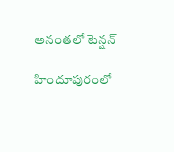అనంతలో టెన్షన్

హిందూపురంలో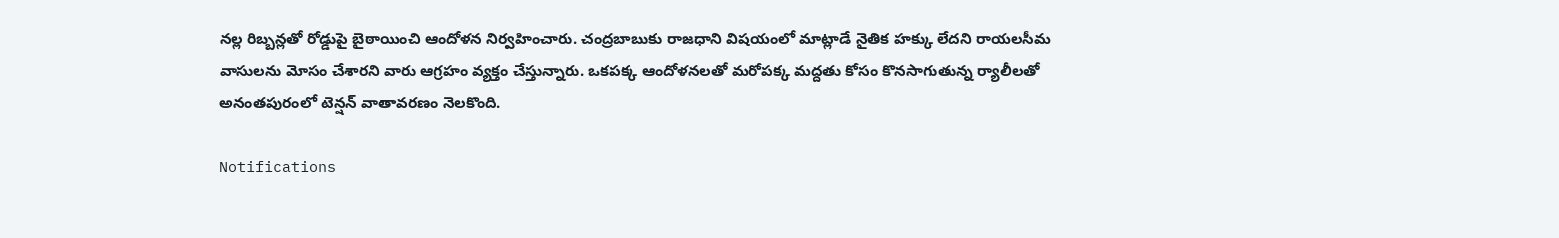నల్ల రిబ్బన్లతో రోడ్డుపై బైఠాయించి ఆందోళన నిర్వహించారు. చంద్రబాబుకు రాజధాని విషయంలో మాట్లాడే నైతిక హక్కు లేదని రాయలసీమ వాసులను మోసం చేశారని వారు ఆగ్రహం వ్యక్తం చేస్తున్నారు. ఒకపక్క ఆందోళనలతో మరోపక్క మద్దతు కోసం కొనసాగుతున్న ర్యాలీలతో అనంతపురంలో టెన్షన్ వాతావరణం నెలకొంది.

Notifications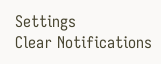Settings
Clear Notifications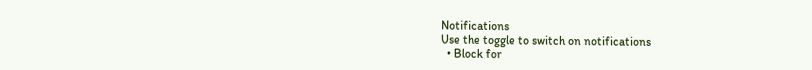Notifications
Use the toggle to switch on notifications
  • Block for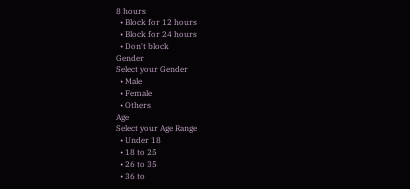8 hours
  • Block for 12 hours
  • Block for 24 hours
  • Don't block
Gender
Select your Gender
  • Male
  • Female
  • Others
Age
Select your Age Range
  • Under 18
  • 18 to 25
  • 26 to 35
  • 36 to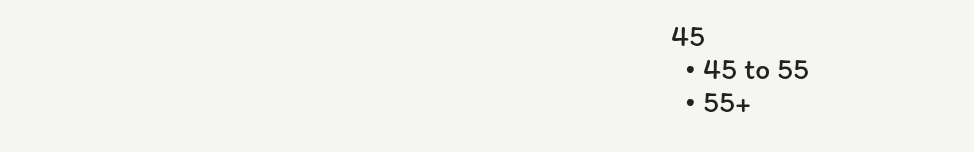45
  • 45 to 55
  • 55+